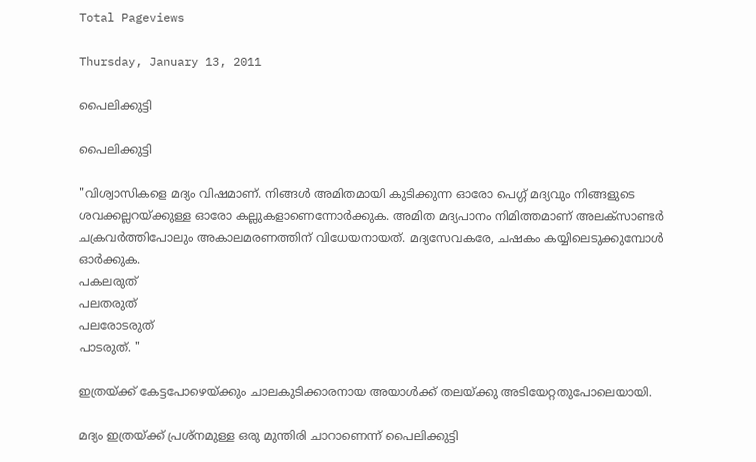Total Pageviews

Thursday, January 13, 2011

പൈലിക്കുട്ടി

പൈലിക്കുട്ടി

"വിശ്വാസികളെ മദ്യം വിഷമാണ്. നിങ്ങള്‍ അമിതമായി കുടിക്കുന്ന ഓരോ പെഗ്ഗ് മദ്യവും നിങ്ങളുടെ ശവക്കല്ലറയ്ക്കുള്ള ഓരോ കല്ലുകളാണെന്നോര്‍ക്കുക. അമിത മദ്യപാനം നിമിത്തമാണ് അലക്‌സാണ്ടര്‍ ചക്രവര്‍ത്തിപോലും അകാലമരണത്തിന് വിധേയനായത്. മദ്യസേവകരേ, ചഷകം കയ്യിലെടുക്കുമ്പോള്‍ ഓര്‍ക്കുക.
പകലരുത്
പലതരുത്
പലരോടരുത്
പാടരുത്. "

ഇത്രയ്ക്ക് കേട്ടപോഴെയ്ക്കും ചാലകുടിക്കാരനായ അയാള്‍ക്ക് തലയ്ക്കു അടിയേറ്റതുപോലെയായി.

മദ്യം ഇത്രയ്ക്ക് പ്രശ്നമുള്ള ഒരു മുന്തിരി ചാറാണെന്ന് പൈലിക്കുട്ടി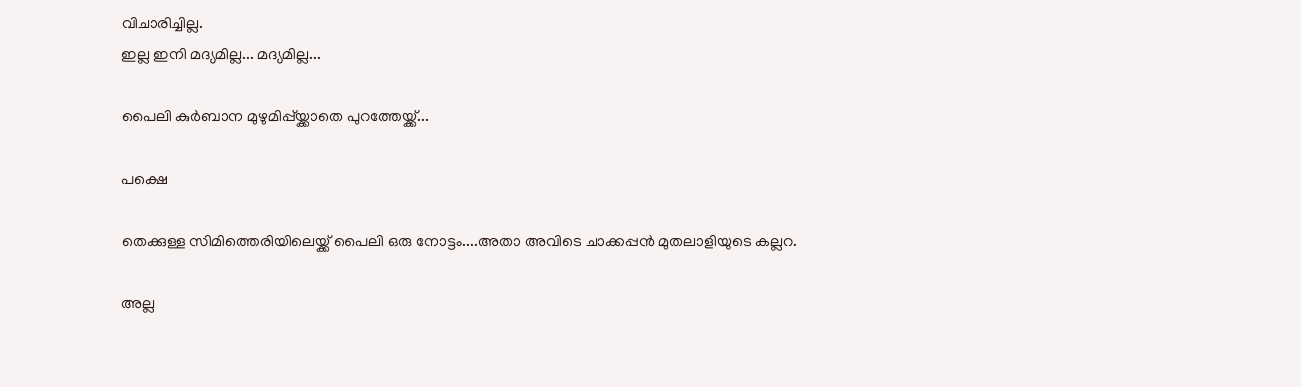വിചാരിച്ചില്ല.
ഇല്ല ഇനി മദ്യമില്ല... മദ്യമില്ല...

പൈലി കുര്‍ബാന മുഴുമിപ്പ്യ്ക്കാതെ പുറത്തേയ്ക്ക്...

പക്ഷെ

തെക്കുള്ള സിമിത്തെരിയിലെയ്ക്ക് പൈലി ഒരു നോട്ടം....അതാ അവിടെ ചാക്കപ്പന്‍ മുതലാളിയുടെ കല്ലറ.

അല്ല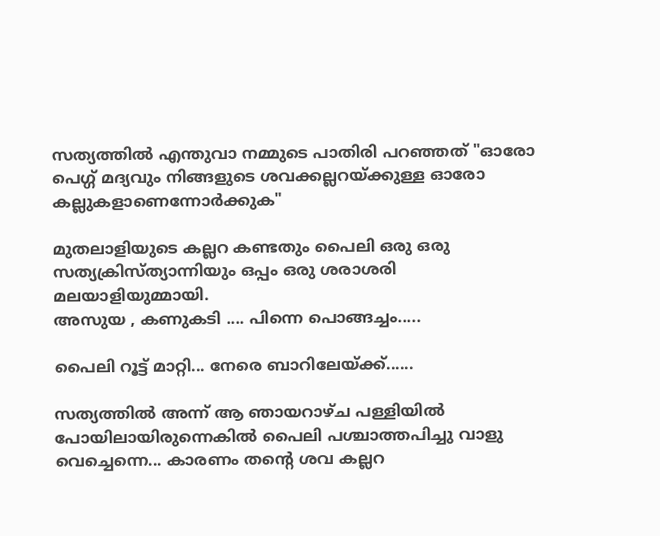സത്യത്തില്‍ എന്തുവാ നമ്മുടെ പാതിരി പറഞ്ഞത് "ഓരോ പെഗ്ഗ് മദ്യവും നിങ്ങളുടെ ശവക്കല്ലറയ്ക്കുള്ള ഓരോ കല്ലുകളാണെന്നോര്‍ക്കുക"

മുതലാളിയുടെ കല്ലറ കണ്ടതും പൈലി ഒരു ഒരു സത്യക്രിസ്ത്യാന്നിയും ഒപ്പം ഒരു ശരാശരി മലയാളിയുമ്മായി.
അസുയ , കണുകടി .... പിന്നെ പൊങ്ങച്ചം.....

പൈലി റൂട്ട് മാറ്റി... നേരെ ബാറിലേയ്ക്ക്......

സത്യത്തില്‍ അന്ന് ആ ഞായറാഴ്ച പള്ളിയില്‍ പോയിലായിരുന്നെകില്‍ പൈലി പശ്ചാത്തപിച്ചു വാളു വെച്ചെന്നെ... കാരണം തന്‍റെ ശവ കല്ലറ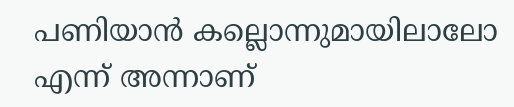പണിയാന്‍ കല്ലൊന്നുമായിലാലോ എന്ന് അന്നാണ്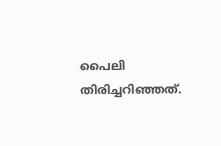പൈലി തിരിച്ചറിഞ്ഞത്.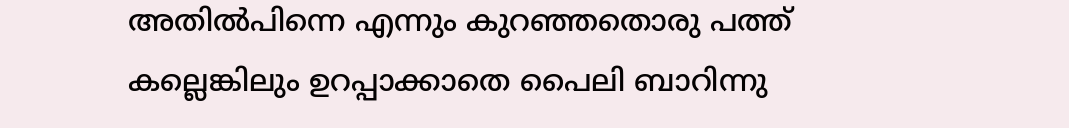അതില്‍പിന്നെ എന്നും കുറഞ്ഞതൊരു പത്ത് കല്ലെങ്കിലും ഉറപ്പാക്കാതെ പൈലി ബാറിന്നു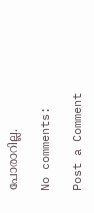പോരാറില്ല.

No comments:

Post a Comment